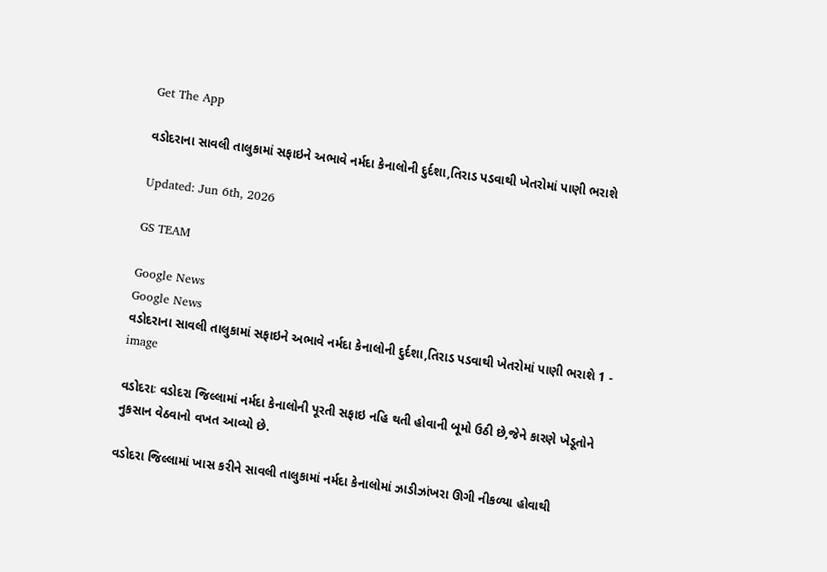Get The App

વડોદરાના સાવલી તાલુકામાં સફાઇને અભાવે નર્મદા કેનાલોની દુર્દશા,તિરાડ પડવાથી ખેતરોમાં પાણી ભરાશે

Updated: Jun 6th, 2026

GS TEAM

Google News
Google News
વડોદરાના સાવલી તાલુકામાં સફાઇને અભાવે નર્મદા કેનાલોની દુર્દશા,તિરાડ પડવાથી ખેતરોમાં પાણી ભરાશે 1 - image

વડોદરાઃ વડોદરા જિલ્લામાં નર્મદા કેનાલોની પૂરતી સફાઇ નહિ થતી હોવાની બૂમો ઉઠી છે,જેને કારણે ખેડૂતોને નુકસાન વેઠવાનો વખત આવ્યો છે.

વડોદરા જિલ્લામાં ખાસ કરીને સાવલી તાલુકામાં નર્મદા કેનાલોમાં ઝાડીઝાંખરા ઊગી નીકળ્યા હોવાથી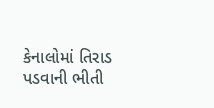કેનાલોમાં તિરાડ પડવાની ભીતી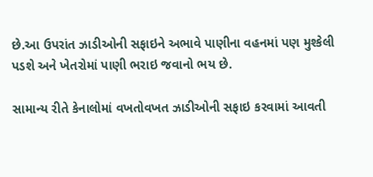છે.આ ઉપરાંત ઝાડીઓની સફાઇને અભાવે પાણીના વહનમાં પણ મુશ્કેલી પડશે અને ખેતરોમાં પાણી ભરાઇ જવાનો ભય છે.

સામાન્ય રીતે કેનાલોમાં વખતોવખત ઝાડીઓની સફાઇ કરવામાં આવતી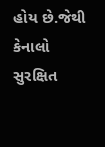હોય છે.જેથી કેનાલો સુરક્ષિત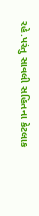રહે.પરંતુ સાવલી સહિતના કેટલાક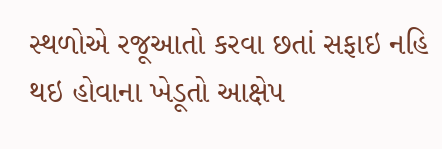સ્થળોએ રજૂઆતો કરવા છતાં સફાઇ નહિ થઇ હોવાના ખેડૂતો આક્ષેપ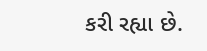કરી રહ્યા છે.